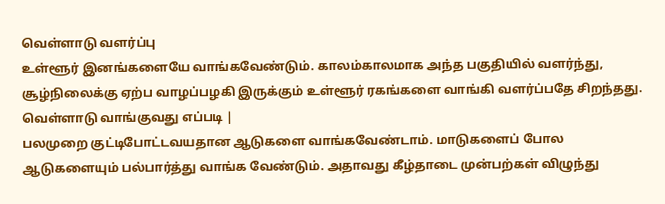வெள்ளாடு வளர்ப்பு
உள்ளூர் இனங்களையே வாங்கவேண்டும். காலம்காலமாக அந்த பகுதியில் வளர்ந்து, சூழ்நிலைக்கு ஏற்ப வாழப்பழகி இருக்கும் உள்ளூர் ரகங்களை வாங்கி வளர்ப்பதே சிறந்தது.
வெள்ளாடு வாங்குவது எப்படி |
பலமுறை குட்டிபோட்டவயதான ஆடுகளை வாங்கவேண்டாம். மாடுகளைப் போல ஆடுகளையும் பல்பார்த்து வாங்க வேண்டும். அதாவது கீழ்தாடை முன்பற்கள் விழுந்து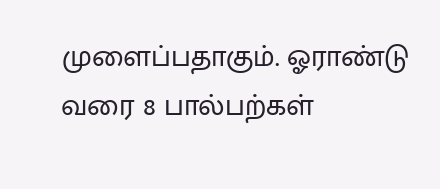முளைப்பதாகும். ஓராண்டு வரை 8 பால்பற்கள்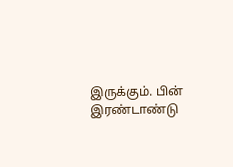இருக்கும். பின் இரண்டாண்டு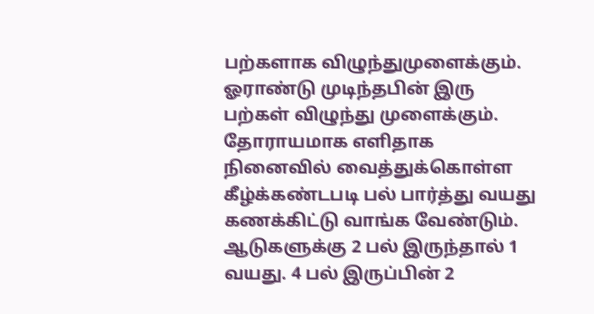பற்களாக விழுந்துமுளைக்கும். ஓராண்டு முடிந்தபின் இரு பற்கள் விழுந்து முளைக்கும். தோராயமாக எளிதாக நினைவில் வைத்துக்கொள்ள கீழ்க்கண்டபடி பல் பார்த்து வயது கணக்கிட்டு வாங்க வேண்டும். ஆடுகளுக்கு 2 பல் இருந்தால் 1 வயது. 4 பல் இருப்பின் 2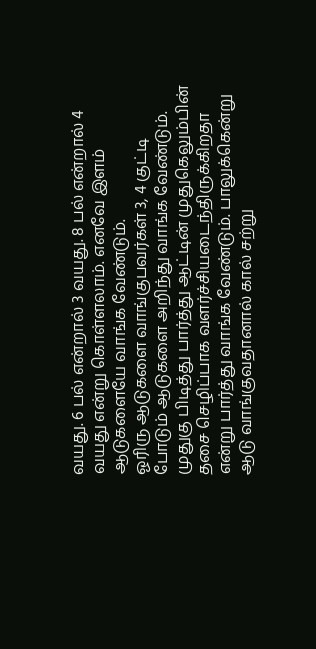வயது. 6 பல் என்றால் 3 வயது. 8 பல் என்றால் 4 வயது என்று கொள்ளலாம். எனவே இளம் ஆடுகளையே வாங்க வேண்டும்.
ஓரிரு ஆடுகளை வாங்குபவர்கள் 3, 4 குட்டி போடும் ஆடுகளை அறிந்து வாங்க வேண்டும். முதுகு பிடித்து பார்த்து ஆட்டின் முதுகெலும்பின் தசை செழிப்பாக வளர்ச்சியடைந்திருக்கிறதா என்று பார்த்து வாங்க வேண்டும். பாலுக்கென்று ஆடு வாங்குவதானால் கால் சற்று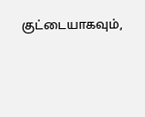குட்டையாகவும்,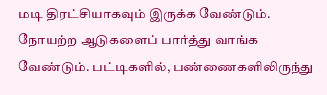மடி திரட்சியாகவும் இருக்க வேண்டும். நோயற்ற ஆடுகளைப் பார்த்து வாங்க வேண்டும். பட்டிகளில், பண்ணைகளிலிருந்து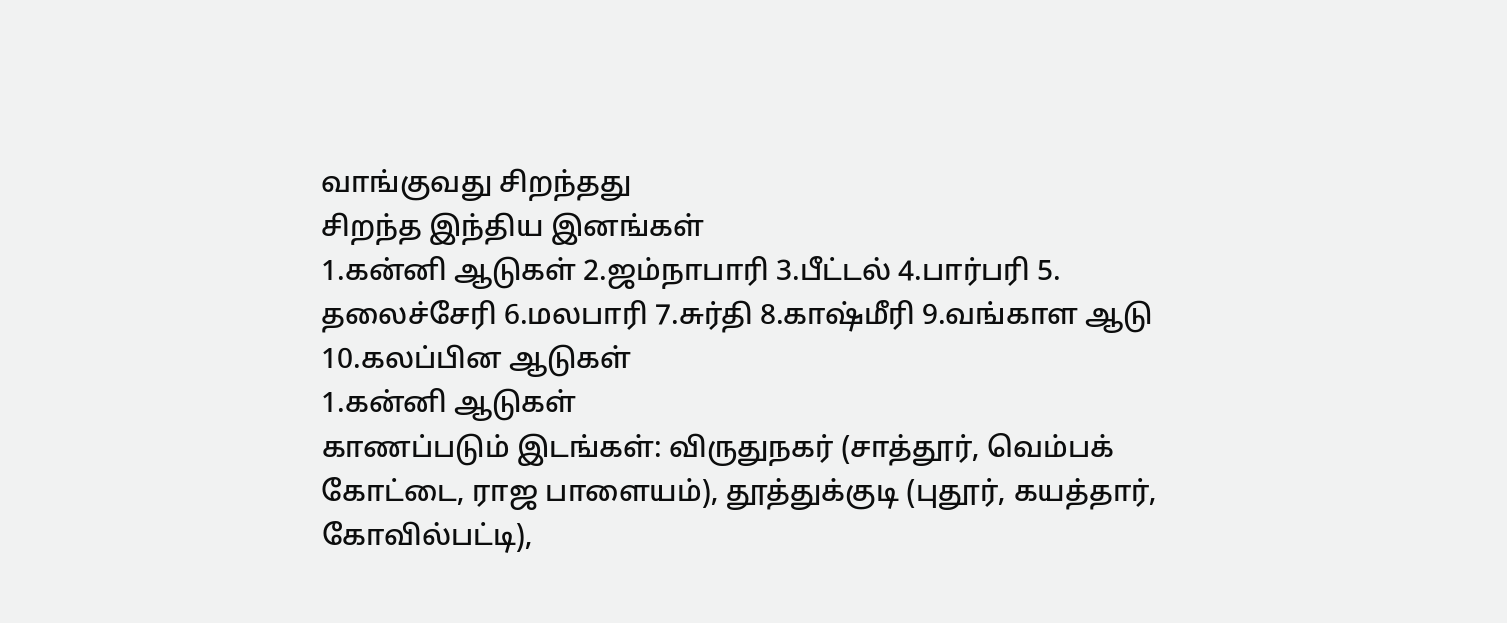வாங்குவது சிறந்தது
சிறந்த இந்திய இனங்கள்
1.கன்னி ஆடுகள் 2.ஜம்நாபாரி 3.பீட்டல் 4.பார்பரி 5. தலைச்சேரி 6.மலபாரி 7.சுர்தி 8.காஷ்மீரி 9.வங்காள ஆடு 10.கலப்பின ஆடுகள்
1.கன்னி ஆடுகள்
காணப்படும் இடங்கள்: விருதுநகர் (சாத்தூர், வெம்பக் கோட்டை, ராஜ பாளையம்), தூத்துக்குடி (புதூர், கயத்தார், கோவில்பட்டி),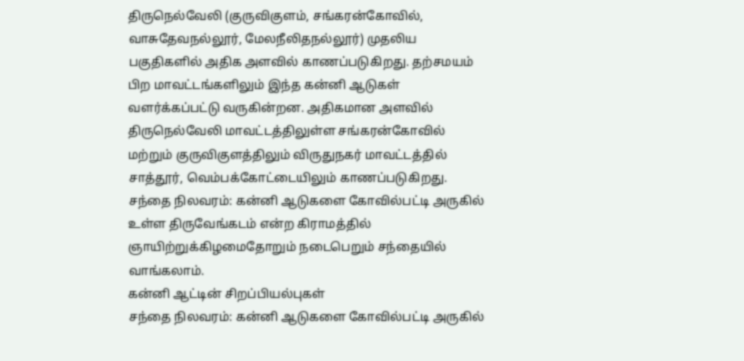திருநெல்வேலி (குருவிகுளம், சங்கரன்கோவில், வாசுதேவநல்லூர், மேலநீலிதநல்லூர்) முதலிய பகுதிகளில் அதிக அளவில் காணப்படுகிறது. தற்சமயம் பிற மாவட்டங்களிலும் இந்த கன்னி ஆடுகள் வளர்க்கப்பட்டு வருகின்றன. அதிகமான அளவில் திருநெல்வேலி மாவட்டத்திலுள்ள சங்கரன்கோவில் மற்றும் குருவிகுளத்திலும் விருதுநகர் மாவட்டத்தில் சாத்தூர், வெம்பக்கோட்டையிலும் காணப்படுகிறது.
சந்தை நிலவரம்: கன்னி ஆடுகளை கோவில்பட்டி அருகில் உள்ள திருவேங்கடம் என்ற கிராமத்தில் ஞாயிற்றுக்கிழமைதோறும் நடைபெறும் சந்தையில் வாங்கலாம்.
கன்னி ஆட்டின் சிறப்பியல்புகள்
சந்தை நிலவரம்: கன்னி ஆடுகளை கோவில்பட்டி அருகில்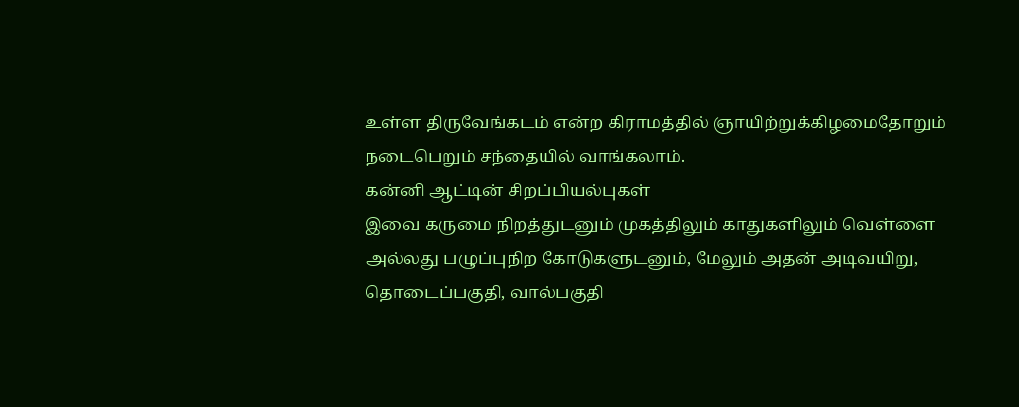உள்ள திருவேங்கடம் என்ற கிராமத்தில் ஞாயிற்றுக்கிழமைதோறும் நடைபெறும் சந்தையில் வாங்கலாம்.
கன்னி ஆட்டின் சிறப்பியல்புகள்
இவை கருமை நிறத்துடனும் முகத்திலும் காதுகளிலும் வெள்ளை அல்லது பழுப்புநிற கோடுகளுடனும், மேலும் அதன் அடிவயிறு, தொடைப்பகுதி, வால்பகுதி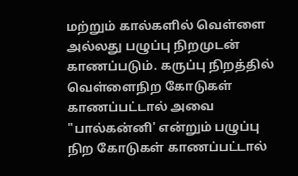மற்றும் கால்களில் வெள்ளை அல்லது பழுப்பு நிறமுடன் காணப்படும். கருப்பு நிறத்தில் வெள்ளைநிற கோடுகள் காணப்பட்டால் அவை "பால்கன்னி' என்றும் பழுப்பு நிற கோடுகள் காணப்பட்டால்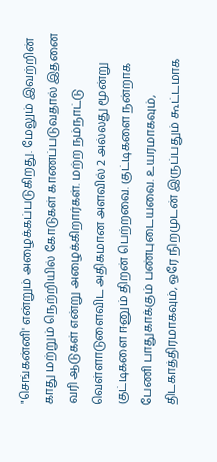"செங்கன்னி' என்றும் அழைக்கப்படுகிறது. மேலும் இவற்றின் காது மற்றும் நெற்றியில் கோடுகள் காணப்படுவதால் இதனை வரி ஆடுகள் என்று அழைக்கிறார்கள். மற்ற நம்நாட்டு வெள்ளாடுளைவிட அதிகமான அளவில் 2 அல்லது மூன்று குட்டிகளை ஈனும் திறன் பெற்றவை. குட்டிகளை நன்றாக பேணி பாதுகாக்கும் பண்புடையவை. உயரமாகவும், திடகாத்திரமாகவும், ஒரே நிறமுடன் இருப்பதும் கூட்டமாக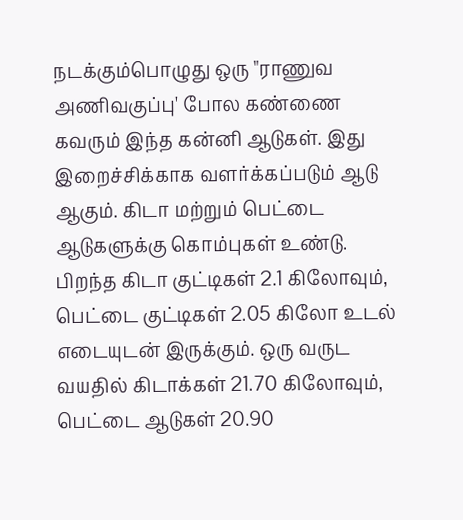நடக்கும்பொழுது ஒரு "ராணுவ அணிவகுப்பு' போல கண்ணை கவரும் இந்த கன்னி ஆடுகள். இது இறைச்சிக்காக வளர்க்கப்படும் ஆடு ஆகும். கிடா மற்றும் பெட்டை ஆடுகளுக்கு கொம்புகள் உண்டு. பிறந்த கிடா குட்டிகள் 2.1 கிலோவும், பெட்டை குட்டிகள் 2.05 கிலோ உடல் எடையுடன் இருக்கும். ஒரு வருட வயதில் கிடாக்கள் 21.70 கிலோவும், பெட்டை ஆடுகள் 20.90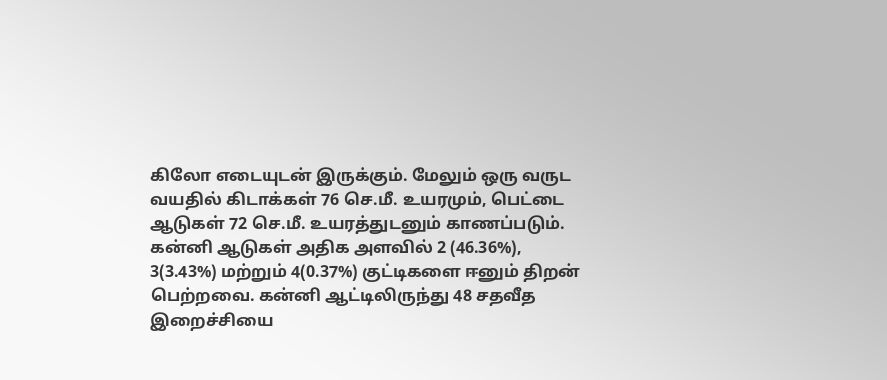கிலோ எடையுடன் இருக்கும். மேலும் ஒரு வருட வயதில் கிடாக்கள் 76 செ.மீ. உயரமும், பெட்டை ஆடுகள் 72 செ.மீ. உயரத்துடனும் காணப்படும். கன்னி ஆடுகள் அதிக அளவில் 2 (46.36%), 3(3.43%) மற்றும் 4(0.37%) குட்டிகளை ஈனும் திறன் பெற்றவை. கன்னி ஆட்டிலிருந்து 48 சதவீத இறைச்சியை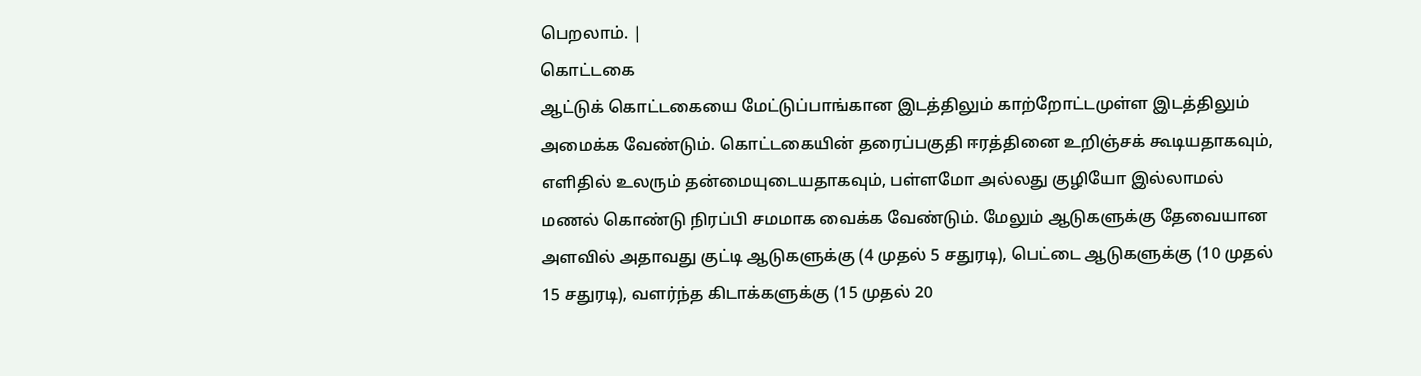பெறலாம். |
கொட்டகை
ஆட்டுக் கொட்டகையை மேட்டுப்பாங்கான இடத்திலும் காற்றோட்டமுள்ள இடத்திலும் அமைக்க வேண்டும். கொட்டகையின் தரைப்பகுதி ஈரத்தினை உறிஞ்சக் கூடியதாகவும், எளிதில் உலரும் தன்மையுடையதாகவும், பள்ளமோ அல்லது குழியோ இல்லாமல் மணல் கொண்டு நிரப்பி சமமாக வைக்க வேண்டும். மேலும் ஆடுகளுக்கு தேவையான அளவில் அதாவது குட்டி ஆடுகளுக்கு (4 முதல் 5 சதுரடி), பெட்டை ஆடுகளுக்கு (10 முதல் 15 சதுரடி), வளர்ந்த கிடாக்களுக்கு (15 முதல் 20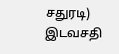சதுரடி) இடவசதி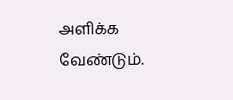அளிக்க வேண்டும்.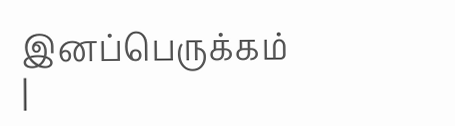இனப்பெருக்கம்
|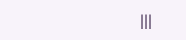|||